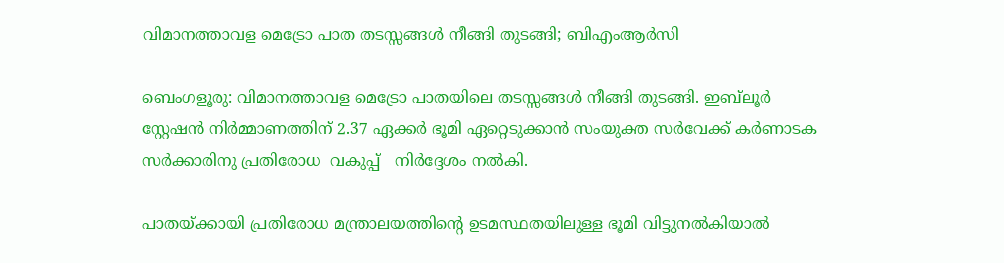വിമാനത്താവള മെട്രോ പാത തടസ്സങ്ങൾ നീങ്ങി തുടങ്ങി; ബിഎംആർസി

ബെംഗളൂരു: വിമാനത്താവള മെട്രോ പാതയിലെ തടസ്സങ്ങൾ നീങ്ങി തുടങ്ങി. ഇബ്‌ലൂർ സ്റ്റേഷൻ നിർമ്മാണത്തിന് 2.37 ഏക്കർ ഭൂമി ഏറ്റെടുക്കാൻ സംയുക്ത സർവേക്ക് കർണാടക സർക്കാരിനു പ്രതിരോധ  വകുപ്പ്   നിർദ്ദേശം നൽകി.

പാതയ്ക്കായി പ്രതിരോധ മന്ത്രാലയത്തിന്റെ ഉടമസ്ഥതയിലുള്ള ഭൂമി വിട്ടുനൽകിയാൽ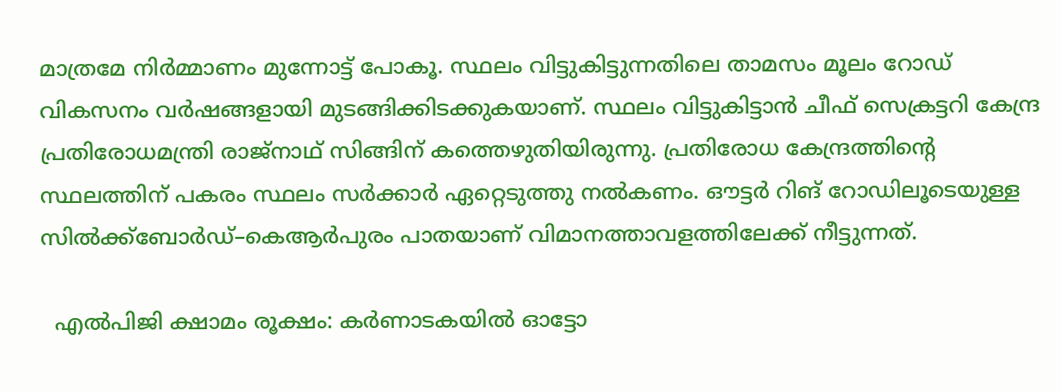മാത്രമേ നിർമ്മാണം മുന്നോട്ട് പോകൂ. സ്ഥലം വിട്ടുകിട്ടുന്നതിലെ താമസം മൂലം റോഡ് വികസനം വർഷങ്ങളായി മുടങ്ങിക്കിടക്കുകയാണ്. സ്ഥലം വിട്ടുകിട്ടാൻ ചീഫ് സെക്രട്ടറി കേന്ദ്ര പ്രതിരോധമന്ത്രി രാജ്‌നാഥ് സിങ്ങിന് കത്തെഴുതിയിരുന്നു. പ്രതിരോധ കേന്ദ്രത്തിന്റെ സ്ഥലത്തിന് പകരം സ്ഥലം സർക്കാർ ഏറ്റെടുത്തു നൽകണം. ഔട്ടർ റിങ് റോഡിലൂടെയുള്ള സിൽക്ക്ബോർഡ്–കെആർപുരം പാതയാണ് വിമാനത്താവളത്തിലേക്ക് നീട്ടുന്നത്.

  എൽപിജി ക്ഷാമം രൂക്ഷം: കർണാടകയിൽ ഓട്ടോ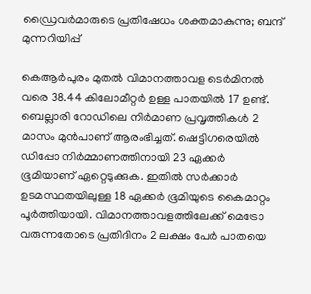ഡ്രൈവർമാരുടെ പ്രതിഷേധം ശക്തമാകുന്നു; ബന്ദ് മുന്നറിയിപ്പ്

കെആർപുരം മുതൽ വിമാനത്താവള ടെർമിനൽ വരെ 38.44 കിലോമീറ്റർ ഉള്ള പാതയിൽ 17 ഉണ്ട്. ബെല്ലാരി റോഡിലെ നിർമാണ പ്രവൃത്തികൾ 2 മാസം മുൻപാണ് ആരംഭിച്ചത്. ഷെട്ടിഗരെയിൽ ഡിപ്പോ നിർമ്മാണത്തിനായി 23 ഏക്കർ ഭൂമിയാണ് ഏറ്റെടുക്കുക. ഇതിൽ സർക്കാർ ഉടമസ്ഥതയിലുള്ള 18 ഏക്കർ ഭൂമിയുടെ കൈമാറ്റം പൂർത്തിയായി. വിമാനത്താവളത്തിലേക്ക് മെട്രോ വരുന്നതോടെ പ്രതിദിനം 2 ലക്ഷം പേർ പാതയെ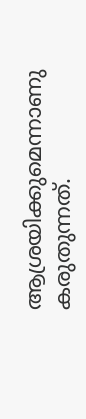ആശ്രയിക്കുമെന്നാണു കരുതുന്നത്.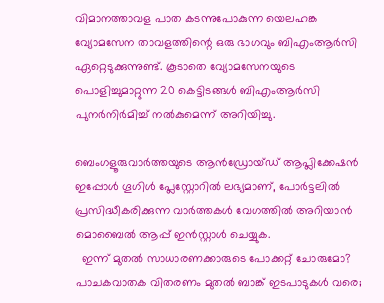വിമാനത്താവള പാത കടന്നുപോകുന്ന യെലഹങ്ക വ്യോമസേന താവളത്തിന്റെ ഒരു ഭാഗവും ബിഎംആർസി ഏറ്റെടുക്കുന്നുണ്ട്. കൂടാതെ വ്യോമസേനയുടെ പൊളിച്ചുമാറ്റുന്ന 20 കെട്ടിടങ്ങൾ ബിഎംആർസി പുനർനിർമിച്ച് നൽകുമെന്ന് അറിയിച്ചു.

ബെംഗളൂരുവാർത്തയുടെ ആൻഡ്രോയ്ഡ് ആപ്ലിക്കേഷൻ ഇപ്പോൾ ഗൂഗിൾ പ്ലേസ്റ്റോറിൽ ലഭ്യമാണ്, പോർട്ടലിൽ പ്രസിദ്ധീകരിക്കുന്ന വാർത്തകൾ വേഗത്തിൽ അറിയാൻ മൊബൈൽ ആപ്പ് ഇൻസ്റ്റാൾ ചെയ്യുക.
  ഇന്ന് മുതൽ സാധാരണക്കാരുടെ പോക്കറ്റ് ചോരുമോ? പാചകവാതക വിതരണം മുതൽ ബാങ്ക് ഇടപാടുകൾ വരെ;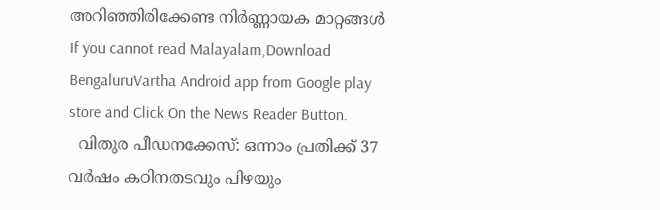അറിഞ്ഞിരിക്കേണ്ട നിർണ്ണായക മാറ്റങ്ങൾ
If you cannot read Malayalam,Download BengaluruVartha Android app from Google play store and Click On the News Reader Button.
  വിതുര പീഡനക്കേസ്: ഒന്നാം പ്രതിക്ക് 37 വര്‍ഷം കഠിനതടവും പിഴയും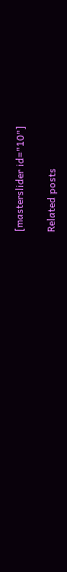[masterslider id="10"]

Related posts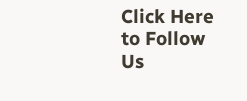Click Here to Follow Us